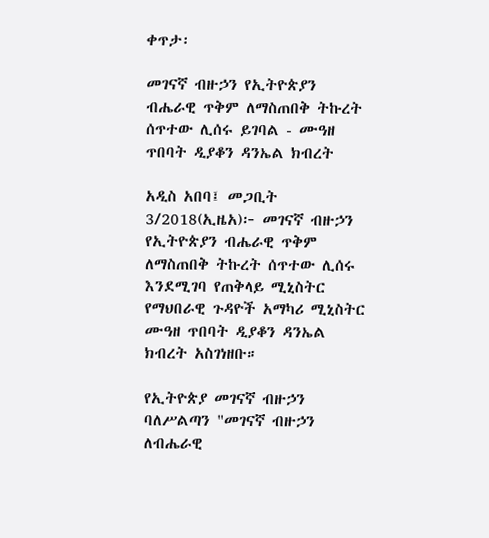ቀጥታ፡

መገናኛ ብዙኃን የኢትዮጵያን ብሔራዊ ጥቅም ለማስጠበቅ ትኩረት ሰጥተው ሊሰሩ ይገባል - ሙዓዘ ጥበባት ዲያቆን ዳንኤል ክብረት

አዲስ አበባ፤ መጋቢት 3/2018(ኢዜአ)፦ መገናኛ ብዙኃን የኢትዮጵያን ብሔራዊ ጥቅም ለማስጠበቅ ትኩረት ሰጥተው ሊሰሩ እንደሚገባ የጠቅላይ ሚኒስትር የማህበራዊ ጉዳዮች አማካሪ ሚኒስትር ሙዓዘ ጥበባት ዲያቆን ዳንኤል ክብረት አስገነዘቡ።

የኢትዮጵያ መገናኛ ብዙኃን ባለሥልጣን "መገናኛ ብዙኃን ለብሔራዊ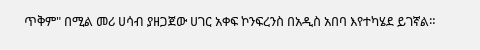ጥቅም" በሚል መሪ ሀሳብ ያዘጋጀው ሀገር አቀፍ ኮንፍረንስ በአዲስ አበባ እየተካሄደ ይገኛል።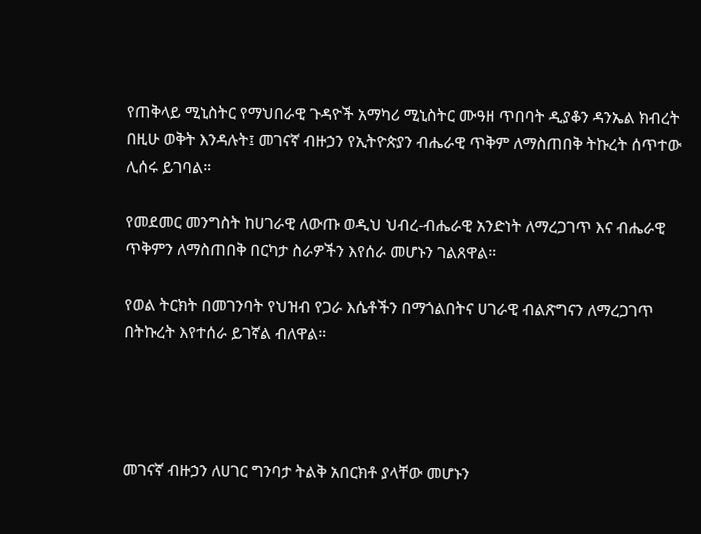የጠቅላይ ሚኒስትር የማህበራዊ ጉዳዮች አማካሪ ሚኒስትር ሙዓዘ ጥበባት ዲያቆን ዳንኤል ክብረት በዚሁ ወቅት እንዳሉት፤ መገናኛ ብዙኃን የኢትዮጵያን ብሔራዊ ጥቅም ለማስጠበቅ ትኩረት ሰጥተው ሊሰሩ ይገባል።

የመደመር መንግስት ከሀገራዊ ለውጡ ወዲህ ህብረ-ብሔራዊ አንድነት ለማረጋገጥ እና ብሔራዊ ጥቅምን ለማስጠበቅ በርካታ ስራዎችን እየሰራ መሆኑን ገልጸዋል።

የወል ትርክት በመገንባት የህዝብ የጋራ እሴቶችን በማጎልበትና ሀገራዊ ብልጽግናን ለማረጋገጥ በትኩረት እየተሰራ ይገኛል ብለዋል።




መገናኛ ብዙኃን ለሀገር ግንባታ ትልቅ አበርክቶ ያላቸው መሆኑን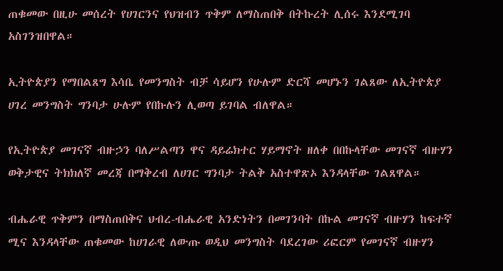ጠቁመው በዚሁ መሰረት የሀገርንና የህዝብን ጥቅም ለማስጠበቅ በትኩረት ሊሰሩ እንደሚገባ አስገንዝበዋል።

ኢትዮጵያን የማበልጸግ እሳቤ የመንግስት ብቻ ሳይሆን የሁሉም ድርሻ መሆኑን ገልጸው ለኢትዮጵያ ሀገረ መንግስት ግንባታ ሁሉም የበኩሉን ሊወጣ ይገባል ብለዋል።

የኢትዮጵያ መገናኛ ብዙኃን ባለሥልጣን ዋና ዳይሬክተር ሃይማኖት ዘለቀ በበኩላቸው መገናኛ ብዙሃን ወቅታዊና ትክክለኛ መረጃ በማቅረብ ለሀገር ግንባታ ትልቅ አስተዋጽኦ እንዳላቸው ገልጸዋል።

ብሔራዊ ጥቅምን በማስጠበቅና ህብረ-ብሔራዊ አንድነትን በመገንባት በኩል መገናኛ ብዙሃን ከፍተኛ ሚና እንዳላቸው ጠቁመው ከሀገራዊ ለውጡ ወዲህ መንግስት ባደረገው ሪፎርም የመገናኛ ብዙሃን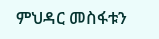ምህዳር መስፋቱን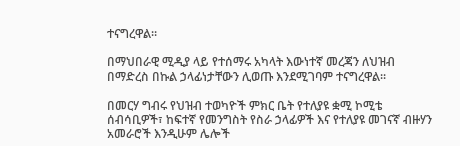ተናግረዋል።

በማህበራዊ ሚዲያ ላይ የተሰማሩ አካላት እውነተኛ መረጃን ለህዝብ በማድረስ በኩል ኃላፊነታቸውን ሊወጡ እንደሚገባም ተናግረዋል፡፡

በመርሃ ግብሩ የህዝብ ተወካዮች ምክር ቤት የተለያዩ ቋሚ ኮሚቴ ሰብሳቢዎች፣ ከፍተኛ የመንግስት የስራ ኃላፊዎች እና የተለያዩ መገናኛ ብዙሃን አመራሮች እንዲሁም ሌሎች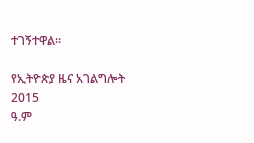ተገኝተዋል፡፡

የኢትዮጵያ ዜና አገልግሎት
2015
ዓ.ም